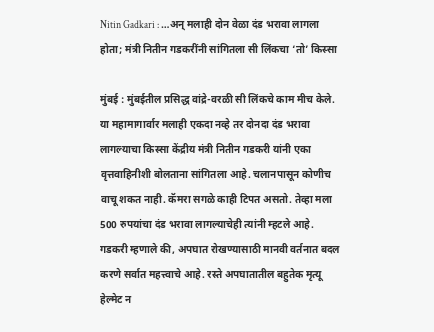Nitin Gadkari : …अन् मलाही दोन वेळा दंड भरावा लागला होता; मंत्री नितीन गडकरींनी सांगितला सी लिंकचा ‘तो’ किस्सा

मुंबई : मुंबईतील प्रसिद्ध वांद्रे-वरळी सी लिंकचे काम मीच केले. या महामागार्वार मलाही एकदा नव्हे तर दोनदा दंड भरावा लागल्याचा किस्सा केंद्रीय मंत्री नितीन गडकरी यांनी एका वृत्तवाहिनीशी बोलताना सांगितला आहे. चलानपासून कोणीच वाचू शकत नाही. कॅमरा सगळे काही टिपत असतो. तेव्हा मला 500 रुपयांचा दंड भरावा लागल्याचेही त्यांनी म्हटले आहे.
गडकरी म्हणाले की, अपघात रोखण्यासाठी मानवी वर्तनात बदल करणे सर्वात महत्त्वाचे आहे. रस्ते अपघातातील बहुतेक मृत्यू हेल्मेट न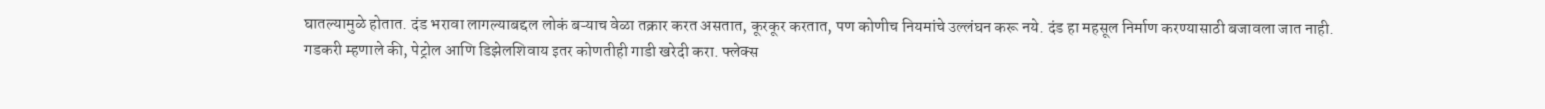घातल्यामुळे होतात. दंड भरावा लागल्याबद्दल लोकं बऱ्याच वेळा तक्रार करत असतात, कूरकूर करतात, पण कोणीच नियमांचे उल्लंघन करू नये. दंड हा महसूल निर्माण करण्यासाठी बजावला जात नाही.
गडकरी म्हणाले की, पेट्रोल आणि डिझेलशिवाय इतर कोणतीही गाडी खरेदी करा. फ्लेक्स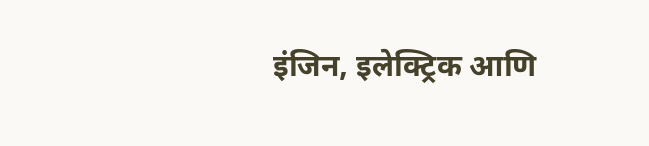इंजिन, इलेक्ट्रिक आणि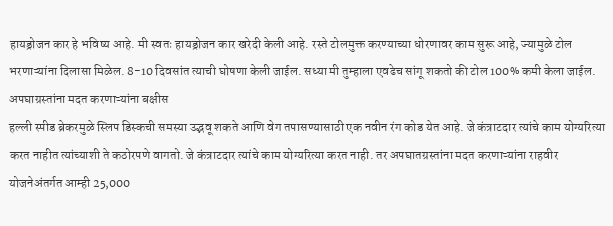हायड्रोजन कार हे भविष्य आहे. मी स्वतः हायड्रोजन कार खरेदी केली आहे. रस्ते टोलमुक्त करण्याच्या धोरणावर काम सुरू आहे, ज्यामुळे टोल भरणाऱ्यांना दिलासा मिळेल. 8-10 दिवसांत त्याची घोषणा केली जाईल. सध्या मी तुम्हाला एवढेच सांगू शकतो की टोल 100% कमी केला जाईल.
अपघाग्रस्तांना मदत करणाऱ्यांना बक्षीस
हल्ली स्पीड ब्रेकरमुळे स्लिप डिस्कची समस्या उद्भवू शकते आणि वेग तपासण्यासाठी एक नवीन रंग कोड येत आहे. जे कंत्राटदार त्यांचे काम योग्यरित्या करत नाहीत त्यांच्याशी ते कठोरपणे वागतो. जे कंत्राटदार त्यांचे काम योग्यरित्या करत नाही. तर अपघातग्रस्तांना मदत करणाऱ्यांना राहवीर योजनेअंतर्गत आम्ही 25,000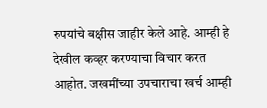रुपयांचे बक्षीस जाहीर केले आहे. आम्ही हे देखील कव्हर करण्याचा विचार करत आहोत. जखमींच्या उपचाराचा खर्च आम्ही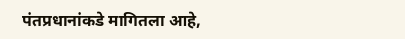पंतप्रधानांकडे मागितला आहे,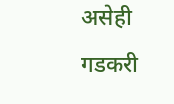असेही गडकरी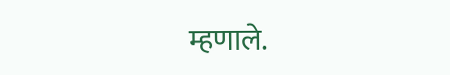म्हणाले.